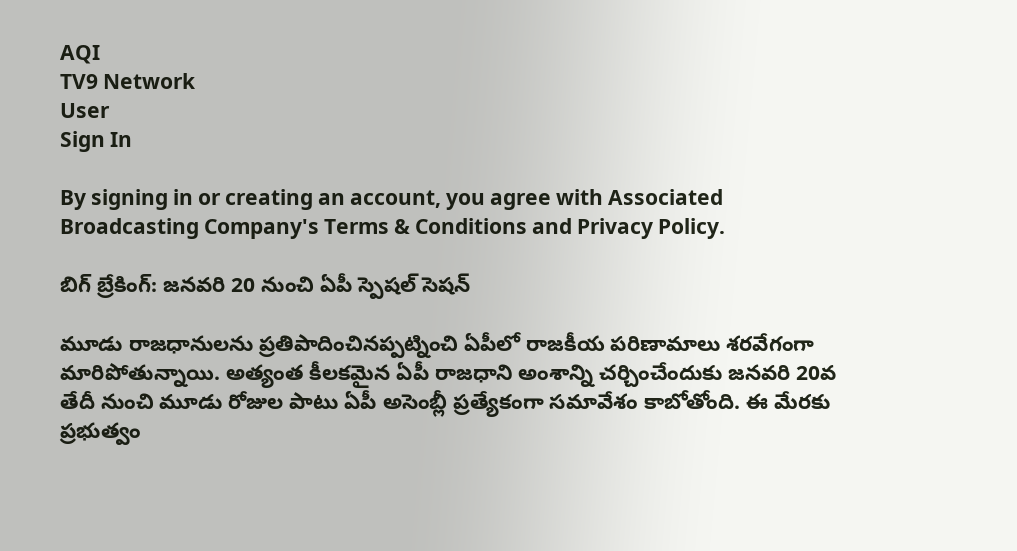AQI
TV9 Network
User
Sign In

By signing in or creating an account, you agree with Associated Broadcasting Company's Terms & Conditions and Privacy Policy.

బిగ్ బ్రేకింగ్: జనవరి 20 నుంచి ఏపీ స్పెషల్ సెషన్

మూడు రాజధానులను ప్రతిపాదించినప్పట్నించి ఏపీలో రాజకీయ పరిణామాలు శరవేగంగా మారిపోతున్నాయి. అత్యంత కీలకమైన ఏపీ రాజధాని అంశాన్ని చర్చించేందుకు జనవరి 20వ తేదీ నుంచి మూడు రోజుల పాటు ఏపీ అసెంబ్లీ ప్రత్యేకంగా సమావేశం కాబోతోంది. ఈ మేరకు ప్రభుత్వం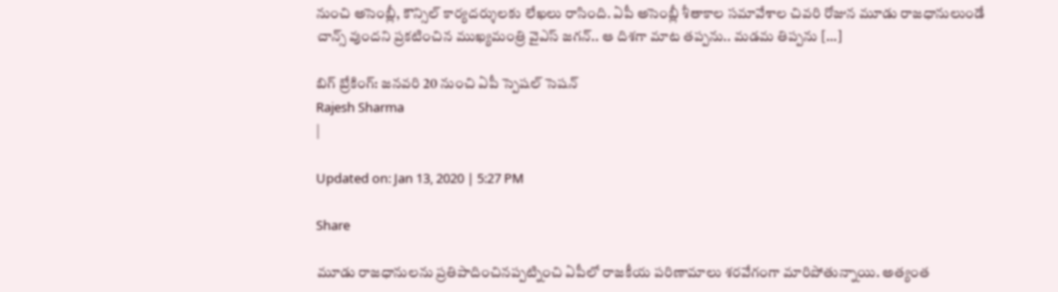నుంచి అసెంబ్లీ, కౌన్సిల్ కార్యదర్శులకు లేఖలు రాసింది. ఏపీ అసెంబ్లీ శీతాకాల సమావేశాల చివరి రోజున మూడు రాజధానులుండే చాన్స్ వుందని ప్రకటించిన ముఖ్యమంత్రి వైఎస్ జగన్.. ఆ దిశగా మాట తప్పను.. మడమ తిప్పను […]

బిగ్ బ్రేకింగ్: జనవరి 20 నుంచి ఏపీ స్పెషల్ సెషన్
Rajesh Sharma
|

Updated on: Jan 13, 2020 | 5:27 PM

Share

మూడు రాజధానులను ప్రతిపాదించినప్పట్నించి ఏపీలో రాజకీయ పరిణామాలు శరవేగంగా మారిపోతున్నాయి. అత్యంత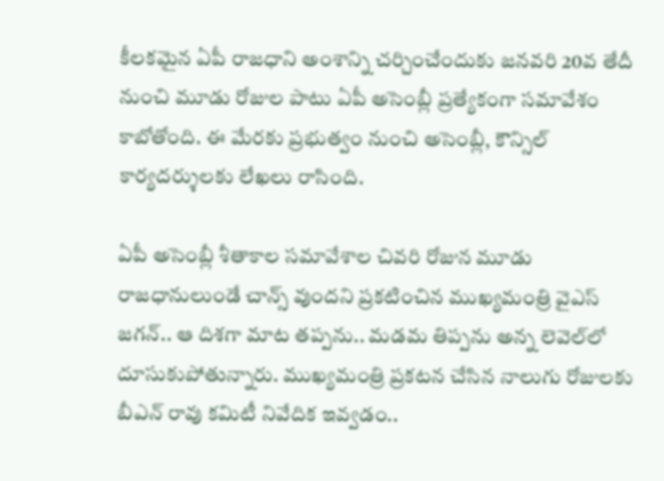కీలకమైన ఏపీ రాజధాని అంశాన్ని చర్చించేందుకు జనవరి 20వ తేదీ నుంచి మూడు రోజుల పాటు ఏపీ అసెంబ్లీ ప్రత్యేకంగా సమావేశం కాబోతోంది. ఈ మేరకు ప్రభుత్వం నుంచి అసెంబ్లీ, కౌన్సిల్ కార్యదర్శులకు లేఖలు రాసింది.

ఏపీ అసెంబ్లీ శీతాకాల సమావేశాల చివరి రోజున మూడు రాజధానులుండే చాన్స్ వుందని ప్రకటించిన ముఖ్యమంత్రి వైఎస్ జగన్.. ఆ దిశగా మాట తప్పను.. మడమ తిప్పను అన్న లెవెల్‌లో దూసుకుపోతున్నారు. ముఖ్యమంత్రి ప్రకటన చేసిన నాలుగు రోజులకు బీఎన్ రావు కమిటీ నివేదిక ఇవ్వడం..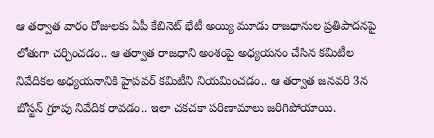ఆ తర్వాత వారం రోజులకు ఏపీ కేబినెట్ భేటీ అయ్యి మూడు రాజధానుల ప్రతిపాదనపై లోతుగా చర్చించడం.. ఆ తర్వాత రాజధాని అంశంపై అధ్యయనం చేసిన కమిటీల నివేదికల అధ్యయనానికి హైపవర్ కమిటీని నియమించడం.. ఆ తర్వాత జనవరి 3న బోస్టన్ గ్రూపు నివేదిక రావడం.. ఇలా చకచకా పరిణామాలు జరిగిపోయాయి.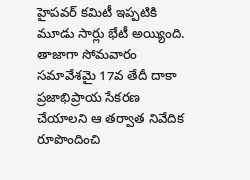హైపవర్ కమిటీ ఇప్పటికి మూడు సార్లు భేటీ అయ్యింది. తాజాగా సోమవారం సమావేశమై 17వ తేదీ దాకా ప్రజాభిప్రాయ సేకరణ చేయాలని ఆ తర్వాత నివేదిక రూపొందించి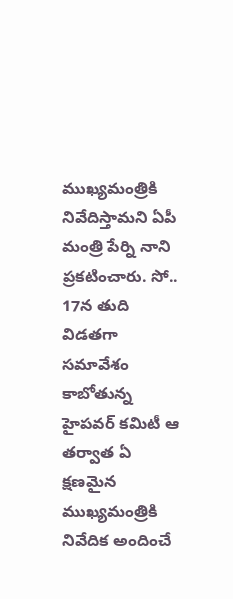ముఖ్యమంత్రికి నివేదిస్తామని ఏపీ మంత్రి పేర్ని నాని ప్రకటించారు. సో.. 17న తుది విడతగా సమావేశం కాబోతున్న హైపవర్ కమిటీ ఆ తర్వాత ఏ క్షణమైన ముఖ్యమంత్రికి నివేదిక అందించే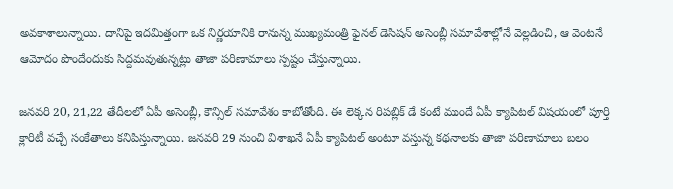అవకాశాలున్నాయి. దానిపై ఇదమిత్తంగా ఒక నిర్ణయానికి రానున్న ముఖ్యమంత్రి ఫైనల్ డెసిషన్ అసెంబ్లీ సమావేశాల్లోనే వెల్లడించి, ఆ వెంటనే ఆమోదం పొందేందుకు సిద్దమవుతున్నట్లు తాజా పరిణామాలు స్పష్టం చేస్తున్నాయి.

జనవరి 20, 21,22 తేదీలలో ఏపీ అసెంబ్లీ, కౌన్సిల్ సమావేశం కాబోతోంది. ఈ లెక్కన రిపబ్లిక్ డే కంటే ముందే ఏపీ క్యాపిటల్ విషయంలో పూర్తి క్లారిటీ వచ్చే సంకేతాలు కనిపిస్తున్నాయి. జనవరి 29 నుంచి విశాఖనే ఏపీ క్యాపిటల్ అంటూ వస్తున్న కథనాలకు తాజా పరిణామాలు బలం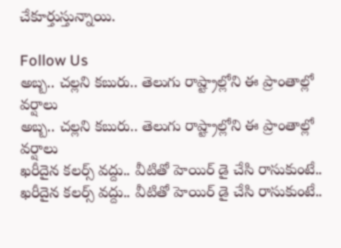చేకూర్తుస్తున్నాయి.

Follow Us
అబ్బ.. చల్లని కబురు.. తెలుగు రాష్ట్రాల్లోని ఈ ప్రాంతాల్లో వర్షాలు
అబ్బ.. చల్లని కబురు.. తెలుగు రాష్ట్రాల్లోని ఈ ప్రాంతాల్లో వర్షాలు
ఖరీదైన కలర్స్‌ వద్దు.. వీటితో హెయిర్ డై చేసి రాసుకుంటే..
ఖరీదైన కలర్స్‌ వద్దు.. వీటితో హెయిర్ డై చేసి రాసుకుంటే..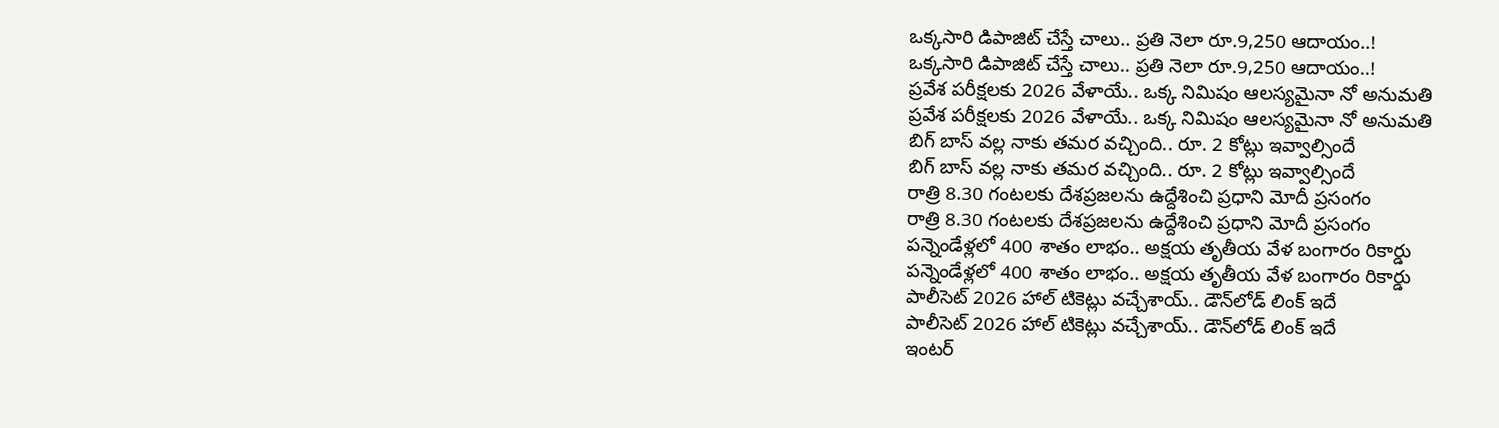ఒక్కసారి డిపాజిట్‌ చేస్తే చాలు.. ప్రతి నెలా రూ.9,250 ఆదాయం..!
ఒక్కసారి డిపాజిట్‌ చేస్తే చాలు.. ప్రతి నెలా రూ.9,250 ఆదాయం..!
ప్రవేశ పరీక్షలకు 2026 వేళాయే.. ఒక్క నిమిషం ఆలస్యమైనా నో అనుమతి
ప్రవేశ పరీక్షలకు 2026 వేళాయే.. ఒక్క నిమిషం ఆలస్యమైనా నో అనుమతి
బిగ్ బాస్ వల్ల నాకు తమర వచ్చింది.. రూ. 2 కోట్లు ఇవ్వాల్సిందే
బిగ్ బాస్ వల్ల నాకు తమర వచ్చింది.. రూ. 2 కోట్లు ఇవ్వాల్సిందే
రాత్రి 8.30 గంటలకు దేశప్రజలను ఉద్దేశించి ప్రధాని మోదీ ప్రసంగం
రాత్రి 8.30 గంటలకు దేశప్రజలను ఉద్దేశించి ప్రధాని మోదీ ప్రసంగం
పన్నెండేళ్లలో 400 శాతం లాభం.. అక్షయ తృతీయ వేళ బంగారం రికార్డు
పన్నెండేళ్లలో 400 శాతం లాభం.. అక్షయ తృతీయ వేళ బంగారం రికార్డు
పాలీసెట్ 2026 హాల్‌ టికెట్లు వచ్చేశాయ్‌.. డౌన్‌లోడ్‌ లింక్ ఇదే
పాలీసెట్ 2026 హాల్‌ టికెట్లు వచ్చేశాయ్‌.. డౌన్‌లోడ్‌ లింక్ ఇదే
ఇంటర్‌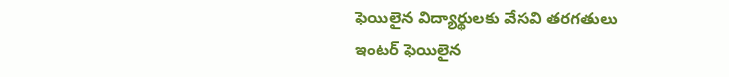ఫెయిలైన విద్యార్థులకు వేసవి తరగతులు
ఇంటర్‌ ఫెయిలైన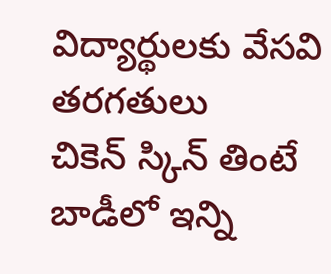విద్యార్థులకు వేసవి తరగతులు
చికెన్ స్కిన్ తింటే బాడీలో ఇన్ని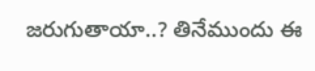జరుగుతాయా..? తినేముందు ఈ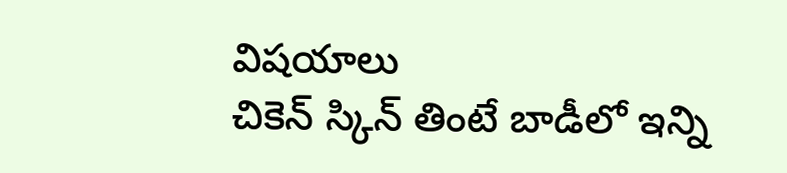విషయాలు
చికెన్ స్కిన్ తింటే బాడీలో ఇన్ని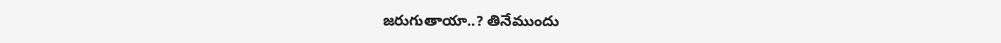జరుగుతాయా..? తినేముందు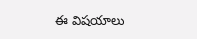ఈ విషయాలు